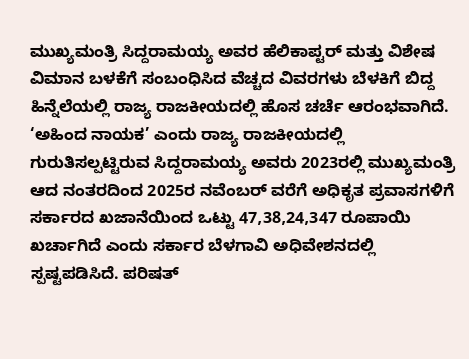ಮುಖ್ಯಮಂತ್ರಿ ಸಿದ್ದರಾಮಯ್ಯ ಅವರ ಹೆಲಿಕಾಪ್ಟರ್ ಮತ್ತು ವಿಶೇಷ ವಿಮಾನ ಬಳಕೆಗೆ ಸಂಬಂಧಿಸಿದ ವೆಚ್ಚದ ವಿವರಗಳು ಬೆಳಕಿಗೆ ಬಿದ್ದ ಹಿನ್ನೆಲೆಯಲ್ಲಿ ರಾಜ್ಯ ರಾಜಕೀಯದಲ್ಲಿ ಹೊಸ ಚರ್ಚೆ ಆರಂಭವಾಗಿದೆ. ‘ಅಹಿಂದ ನಾಯಕ’ ಎಂದು ರಾಜ್ಯ ರಾಜಕೀಯದಲ್ಲಿ ಗುರುತಿಸಲ್ಪಟ್ಟಿರುವ ಸಿದ್ದರಾಮಯ್ಯ ಅವರು 2023ರಲ್ಲಿ ಮುಖ್ಯಮಂತ್ರಿ ಆದ ನಂತರದಿಂದ 2025ರ ನವೆಂಬರ್ ವರೆಗೆ ಅಧಿಕೃತ ಪ್ರವಾಸಗಳಿಗೆ ಸರ್ಕಾರದ ಖಜಾನೆಯಿಂದ ಒಟ್ಟು 47,38,24,347 ರೂಪಾಯಿ ಖರ್ಚಾಗಿದೆ ಎಂದು ಸರ್ಕಾರ ಬೆಳಗಾವಿ ಅಧಿವೇಶನದಲ್ಲಿ ಸ್ಪಷ್ಟಪಡಿಸಿದೆ. ಪರಿಷತ್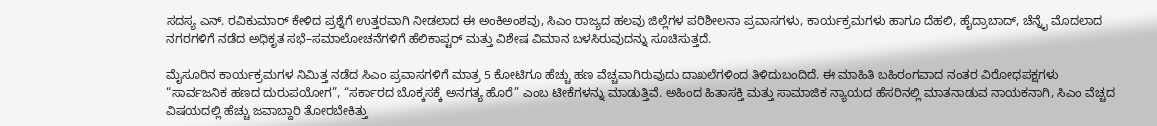ಸದಸ್ಯ ಎನ್. ರವಿಕುಮಾರ್ ಕೇಳಿದ ಪ್ರಶ್ನೆಗೆ ಉತ್ತರವಾಗಿ ನೀಡಲಾದ ಈ ಅಂಕಿಅಂಶವು, ಸಿಎಂ ರಾಜ್ಯದ ಹಲವು ಜಿಲ್ಲೆಗಳ ಪರಿಶೀಲನಾ ಪ್ರವಾಸಗಳು, ಕಾರ್ಯಕ್ರಮಗಳು ಹಾಗೂ ದೆಹಲಿ, ಹೈದ್ರಾಬಾದ್, ಚೆನ್ನೈ ಮೊದಲಾದ ನಗರಗಳಿಗೆ ನಡೆದ ಅಧಿಕೃತ ಸಭೆ–ಸಮಾಲೋಚನೆಗಳಿಗೆ ಹೆಲಿಕಾಪ್ಟರ್ ಮತ್ತು ವಿಶೇಷ ವಿಮಾನ ಬಳಸಿರುವುದನ್ನು ಸೂಚಿಸುತ್ತದೆ.

ಮೈಸೂರಿನ ಕಾರ್ಯಕ್ರಮಗಳ ನಿಮಿತ್ತ ನಡೆದ ಸಿಎಂ ಪ್ರವಾಸಗಳಿಗೆ ಮಾತ್ರ 5 ಕೋಟಿಗೂ ಹೆಚ್ಚು ಹಣ ವೆಚ್ಚವಾಗಿರುವುದು ದಾಖಲೆಗಳಿಂದ ತಿಳಿದುಬಂದಿದೆ. ಈ ಮಾಹಿತಿ ಬಹಿರಂಗವಾದ ನಂತರ ವಿರೋಧಪಕ್ಷಗಳು “ಸಾರ್ವಜನಿಕ ಹಣದ ದುರುಪಯೋಗ”, “ಸರ್ಕಾರದ ಬೊಕ್ಕಸಕ್ಕೆ ಅನಗತ್ಯ ಹೊರೆ” ಎಂಬ ಟೀಕೆಗಳನ್ನು ಮಾಡುತ್ತಿವೆ. ಅಹಿಂದ ಹಿತಾಸಕ್ತಿ ಮತ್ತು ಸಾಮಾಜಿಕ ನ್ಯಾಯದ ಹೆಸರಿನಲ್ಲಿ ಮಾತನಾಡುವ ನಾಯಕನಾಗಿ, ಸಿಎಂ ವೆಚ್ಚದ ವಿಷಯದಲ್ಲಿ ಹೆಚ್ಚು ಜವಾಬ್ದಾರಿ ತೋರಬೇಕಿತ್ತು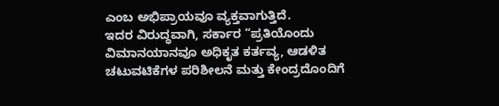ಎಂಬ ಅಭಿಪ್ರಾಯವೂ ವ್ಯಕ್ತವಾಗುತ್ತಿದೆ.
ಇದರ ವಿರುದ್ಧವಾಗಿ, ಸರ್ಕಾರ “ಪ್ರತಿಯೊಂದು ವಿಮಾನಯಾನವೂ ಅಧಿಕೃತ ಕರ್ತವ್ಯ, ಆಡಳಿತ ಚಟುವಟಿಕೆಗಳ ಪರಿಶೀಲನೆ ಮತ್ತು ಕೇಂದ್ರದೊಂದಿಗೆ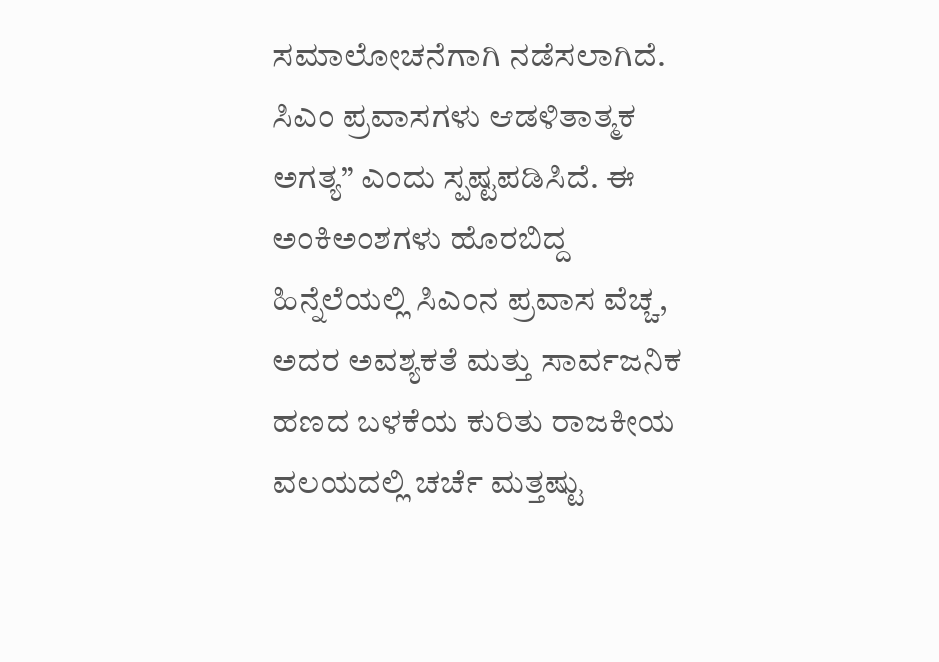ಸಮಾಲೋಚನೆಗಾಗಿ ನಡೆಸಲಾಗಿದೆ. ಸಿಎಂ ಪ್ರವಾಸಗಳು ಆಡಳಿತಾತ್ಮಕ ಅಗತ್ಯ” ಎಂದು ಸ್ಪಷ್ಟಪಡಿಸಿದೆ. ಈ ಅಂಕಿಅಂಶಗಳು ಹೊರಬಿದ್ದ ಹಿನ್ನೆಲೆಯಲ್ಲಿ ಸಿಎಂನ ಪ್ರವಾಸ ವೆಚ್ಚ, ಅದರ ಅವಶ್ಯಕತೆ ಮತ್ತು ಸಾರ್ವಜನಿಕ ಹಣದ ಬಳಕೆಯ ಕುರಿತು ರಾಜಕೀಯ ವಲಯದಲ್ಲಿ ಚರ್ಚೆ ಮತ್ತಷ್ಟು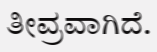ತೀವ್ರವಾಗಿದೆ.